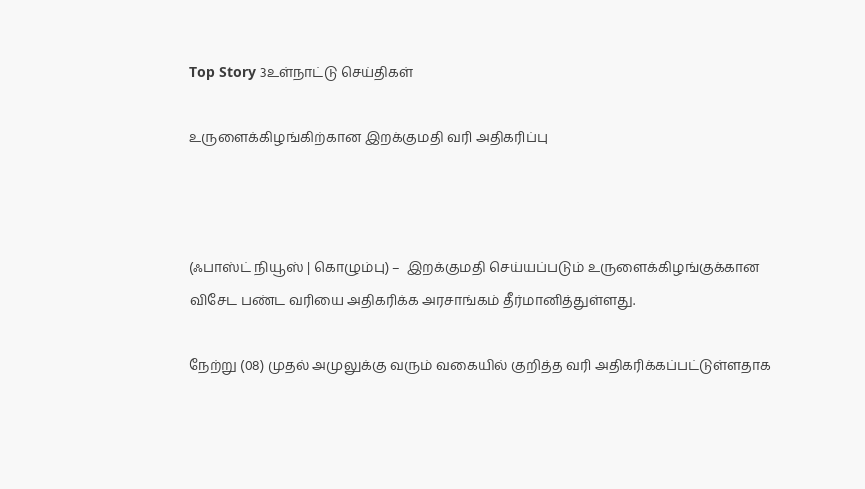Top Story 3உள்நாட்டு செய்திகள்

உருளைக்கிழங்கிற்கான இறக்குமதி வரி அதிகரிப்பு



(ஃபாஸ்ட் நியூஸ் | கொழும்பு) –  இறக்குமதி செய்யப்படும் உருளைக்கிழங்குக்கான விசேட பண்ட வரியை அதிகரிக்க அரசாங்கம் தீர்மானித்துள்ளது.

நேற்று (08) முதல் அமுலுக்கு வரும் வகையில் குறித்த வரி அதிகரிக்கப்பட்டுள்ளதாக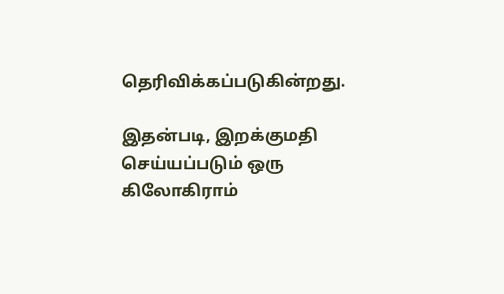தெரிவிக்கப்படுகின்றது.

இதன்படி, இறக்குமதி செய்யப்படும் ஒரு கிலோகிராம்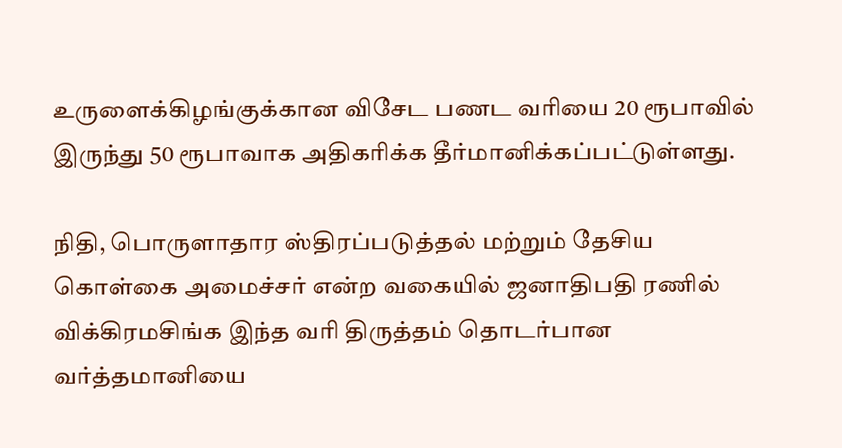உருளைக்கிழங்குக்கான விசேட பணட வரியை 20 ரூபாவில் இருந்து 50 ரூபாவாக அதிகரிக்க தீர்மானிக்கப்பட்டுள்ளது.

நிதி, பொருளாதார ஸ்திரப்படுத்தல் மற்றும் தேசிய கொள்கை அமைச்சர் என்ற வகையில் ஜனாதிபதி ரணில் விக்கிரமசிங்க இந்த வரி திருத்தம் தொடர்பான வர்த்தமானியை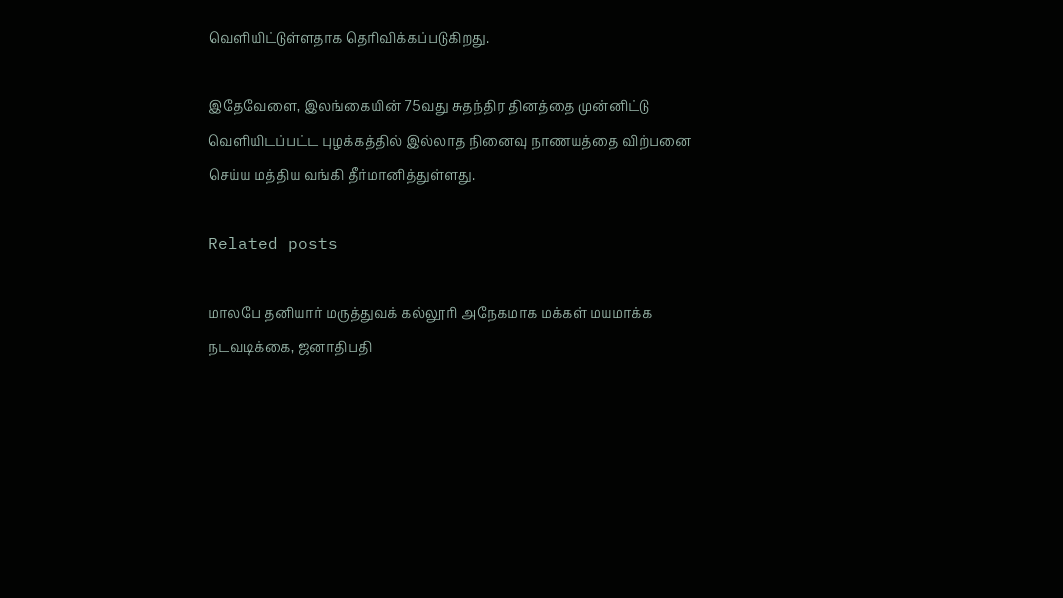வெளியிட்டுள்ளதாக தெரிவிக்கப்படுகிறது.

இதேவேளை, இலங்கையின் 75வது சுதந்திர தினத்தை முன்னிட்டு வெளியிடப்பட்ட புழக்கத்தில் இல்லாத நினைவு நாணயத்தை விற்பனை செய்ய மத்திய வங்கி தீர்மானித்துள்ளது.

Related posts

மாலபே தனியார் மருத்துவக் கல்லூரி அநேகமாக மக்கள் மயமாக்க நடவடிக்கை, ஜனாதிபதி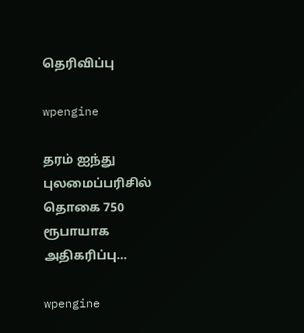தெரிவிப்பு

wpengine

தரம் ஐந்து புலமைப்பரிசில் தொகை 750 ரூபாயாக அதிகரிப்பு…

wpengine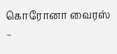கொரோனா வைரஸ் –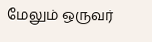மேலும் ஒருவர்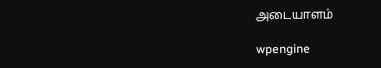அடையாளம்

wpengine